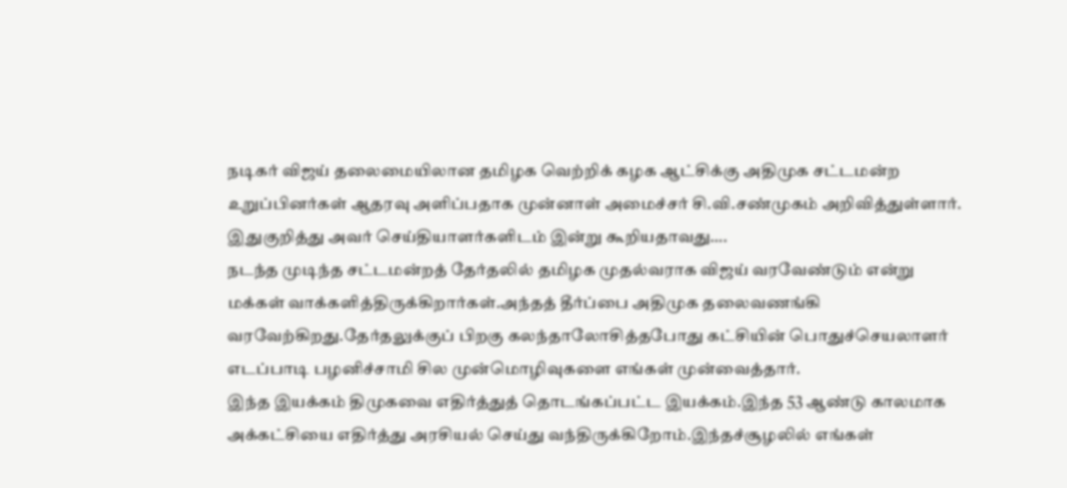நடிகர் விஜய் தலைமையிலான தமிழக வெற்றிக் கழக ஆட்சிக்கு அதிமுக சட்டமன்ற உறுப்பினர்கள் ஆதரவு அளிப்பதாக முன்னாள் அமைச்சர் சி.வி.சண்முகம் அறிவித்துள்ளார்.
இதுகுறித்து அவர் செய்தியாளர்களிடம் இன்று கூறியதாவது….
நடந்த முடிந்த சட்டமன்றத் தேர்தலில் தமிழக முதல்வராக விஜய் வரவேண்டும் என்று மக்கள் வாக்களித்திருக்கிறார்கள்.அந்தத் தீர்ப்பை அதிமுக தலைவணங்கி வரவேற்கிறது.தேர்தலுக்குப் பிறகு கலந்தாலோசித்தபோது கட்சியின் பொதுச்செயலாளர் எடப்பாடி பழனிச்சாமி சில முன்மொழிவுகளை எங்கள் முன்வைத்தார்.
இந்த இயக்கம் திமுகவை எதிர்த்துத் தொடங்கப்பட்ட இயக்கம்.இந்த 53 ஆண்டு காலமாக அக்கட்சியை எதிர்த்து அரசியல் செய்து வந்திருக்கிறோம்.இந்தச்சூழலில் எங்கள்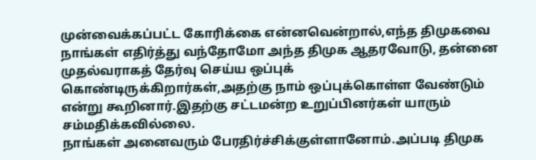முன்வைக்கப்பட்ட கோரிக்கை என்னவென்றால்,எந்த திமுகவை நாங்கள் எதிர்த்து வந்தோமோ அந்த திமுக ஆதரவோடு, தன்னை முதல்வராகத் தேர்வு செய்ய ஒப்புக் கொண்டிருக்கிறார்கள்,அதற்கு நாம் ஒப்புக்கொள்ள வேண்டும் என்று கூறினார்.இதற்கு சட்டமன்ற உறுப்பினர்கள் யாரும் சம்மதிக்கவில்லை.
நாங்கள் அனைவரும் பேரதிர்ச்சிக்குள்ளானோம்.அப்படி திமுக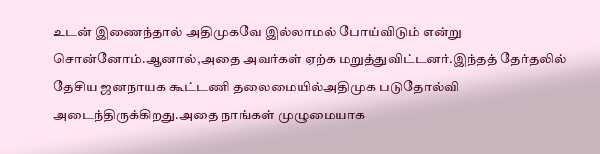உடன் இணைந்தால் அதிமுகவே இல்லாமல் போய்விடும் என்று சொன்னோம்.ஆனால்,அதை அவர்கள் ஏற்க மறுத்துவிட்டனர்.இந்தத் தேர்தலில் தேசிய ஜனநாயக கூட்டணி தலைமையில்அதிமுக படுதோல்வி அடைந்திருக்கிறது.அதை நாங்கள் முழுமையாக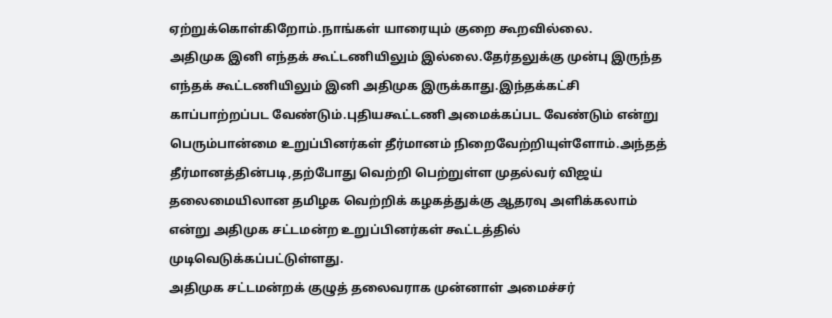ஏற்றுக்கொள்கிறோம்.நாங்கள் யாரையும் குறை கூறவில்லை.
அதிமுக இனி எந்தக் கூட்டணியிலும் இல்லை.தேர்தலுக்கு முன்பு இருந்த எந்தக் கூட்டணியிலும் இனி அதிமுக இருக்காது.இந்தக்கட்சி காப்பாற்றப்பட வேண்டும்.புதியகூட்டணி அமைக்கப்பட வேண்டும் என்று பெரும்பான்மை உறுப்பினர்கள் தீர்மானம் நிறைவேற்றியுள்ளோம்.அந்தத் தீர்மானத்தின்படி,தற்போது வெற்றி பெற்றுள்ள முதல்வர் விஜய் தலைமையிலான தமிழக வெற்றிக் கழகத்துக்கு ஆதரவு அளிக்கலாம் என்று அதிமுக சட்டமன்ற உறுப்பினர்கள் கூட்டத்தில் முடிவெடுக்கப்பட்டுள்ளது.
அதிமுக சட்டமன்றக் குழுத் தலைவராக முன்னாள் அமைச்சர்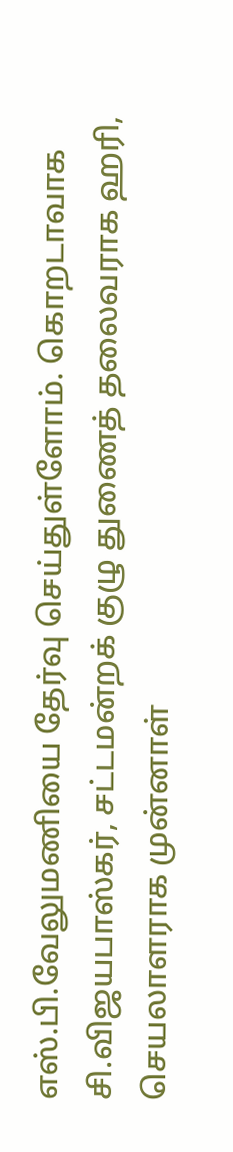எஸ்.பி.வேலுமணியை தேர்வு செய்துள்ளோம். கொறடாவாக சி.விஜயபாஸ்கர், சட்டமன்றக் குழு துணைத் தலைவராக ஹரி, செயலாளராக முன்னாள்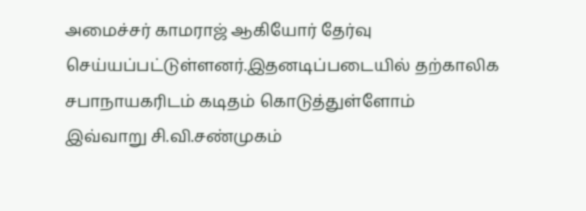அமைச்சர் காமராஜ் ஆகியோர் தேர்வு செய்யப்பட்டுள்ளனர்.இதனடிப்படையில் தற்காலிக சபாநாயகரிடம் கடிதம் கொடுத்துள்ளோம்
இவ்வாறு சி.வி.சண்முகம்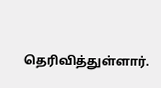தெரிவித்துள்ளார்.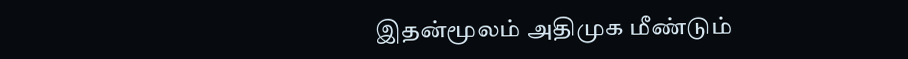இதன்மூலம் அதிமுக மீண்டும்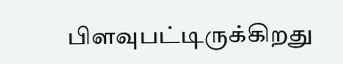பிளவுபட்டிருக்கிறது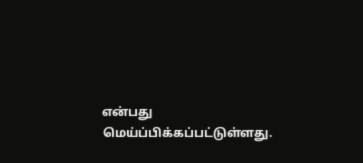என்பது மெய்ப்பிக்கப்பட்டுள்ளது.